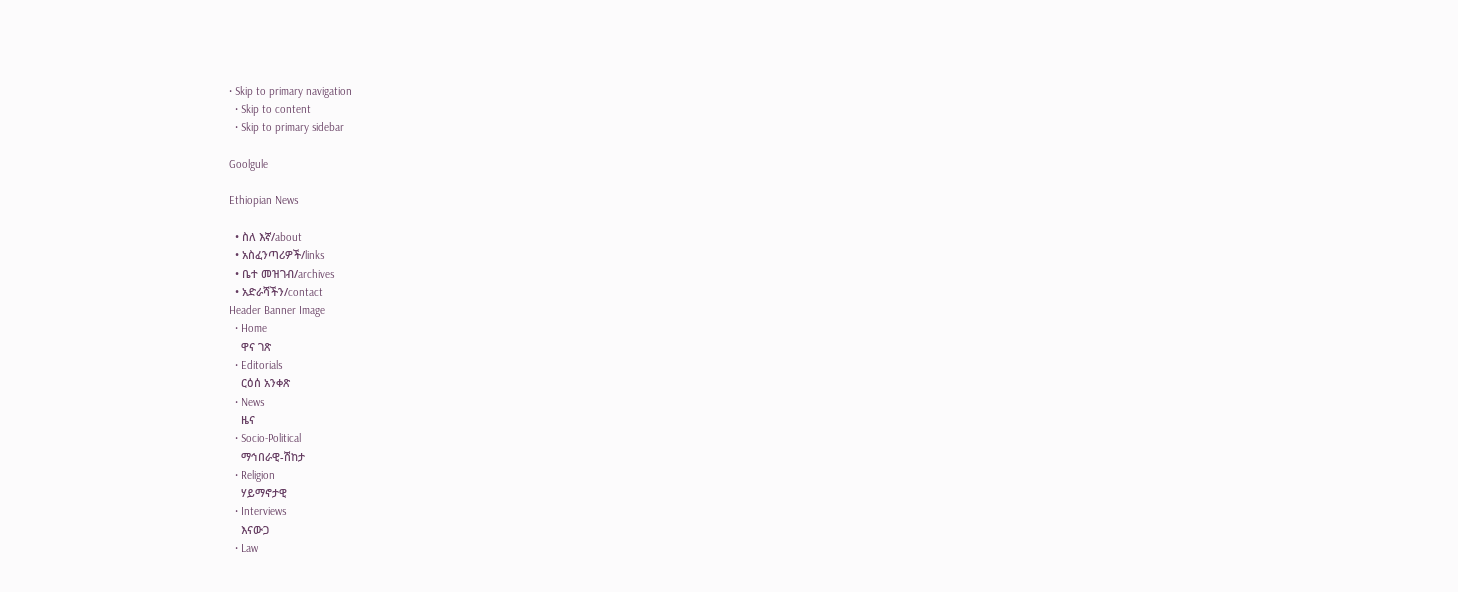• Skip to primary navigation
  • Skip to content
  • Skip to primary sidebar

Goolgule

Ethiopian News

  • ስለ እኛ/about
  • አስፈንጣሪዎች/links
  • ቤተ መዝገብ/archives
  • አድራሻችን/contact
Header Banner Image
  • Home
    ዋና ገጽ
  • Editorials
    ርዕሰ አንቀጽ
  • News
    ዜና
  • Socio-Political
    ማኅበራዊ-ሽከታ
  • Religion
    ሃይማኖታዊ
  • Interviews
    እናውጋ
  • Law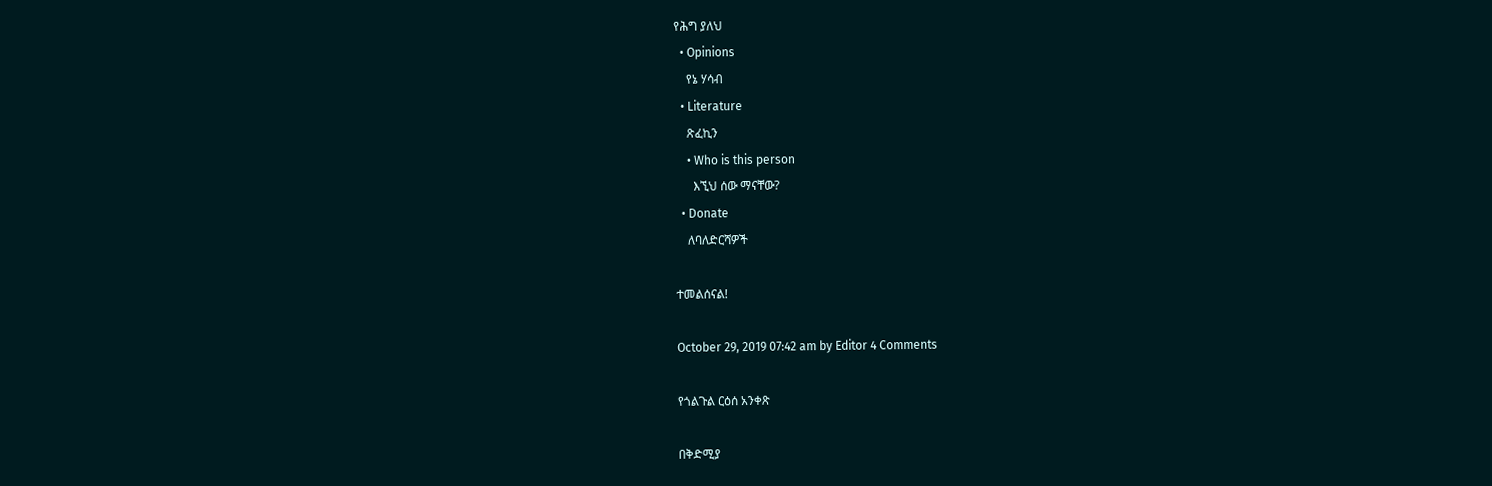የሕግ ያለህ
  • Opinions
    የኔ ሃሳብ
  • Literature
    ጽፈኪን
    • Who is this person
      እኚህ ሰው ማናቸው?
  • Donate
    ለባለድርሻዎች

ተመልሰናል!

October 29, 2019 07:42 am by Editor 4 Comments

የጎልጉል ርዕሰ አንቀጽ

በቅድሚያ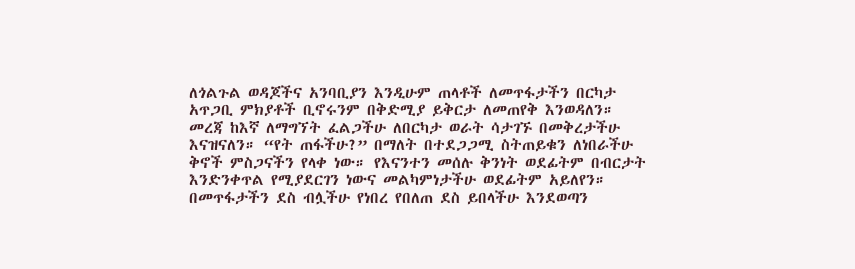ለጎልጉል ወዳጆችና አንባቢያን እንዲሁም ጠላቶች ለመጥፋታችን በርካታ አጥጋቢ ምክያቶች ቢኖሩንም በቅድሚያ ይቅርታ ለመጠየቅ እንወዳለን። መረጃ ከእኛ ለማግኘት ፈልጋችሁ ለበርካታ ወራት ሳታገኙ በመቅረታችሁ እናዝናለን። “የት ጠፋችሁ?” በማለት በተደጋጋሚ ስትጠይቁን ለነበራችሁ ቅኖች ምስጋናችን የላቀ ነው። የእናንተን መሰሉ ቅንነት ወደፊትም በብርታት እንድንቀጥል የሚያደርገን ነውና መልካምነታችሁ ወደፊትም አይለየን። በመጥፋታችን ደስ ብሏችሁ የነበረ የበለጠ ደስ ይበላችሁ እንደወጣን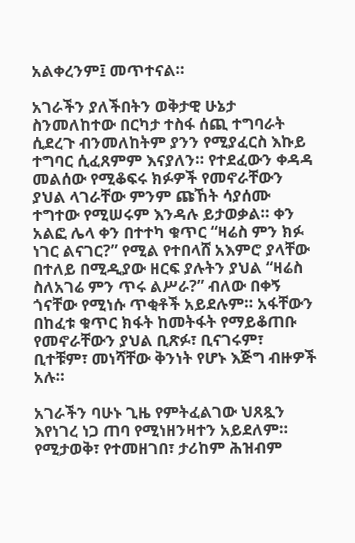አልቀረንም፤ መጥተናል።

አገራችን ያለችበትን ወቅታዊ ሁኔታ ስንመለከተው በርካታ ተስፋ ሰጪ ተግባራት ሲደረጉ ብንመለከትም ያንን የሚያፈርስ እኩይ ተግባር ሲፈጸምም እናያለን። የተደፈውን ቀዳዳ መልሰው የሚቆፍሩ ክፉዎች የመኖራቸውን ያህል ላገራቸው ምንም ጩኸት ሳያሰሙ ተግተው የሚሠሩም እንዳሉ ይታወቃል። ቀን አልፎ ሌላ ቀን በተተካ ቁጥር “ዛሬስ ምን ክፉ ነገር ልናገር?” የሚል የተበላሸ አእምሮ ያላቸው በተለይ በሚዲያው ዘርፍ ያሉትን ያህል “ዛሬስ ስለአገሬ ምን ጥሩ ልሥራ?” ብለው በቀኝ ጎናቸው የሚነሱ ጥቂቶች አይደሉም። አፋቸውን በከፈቱ ቁጥር ክፋት ከመትፋት የማይቆጠቡ የመኖራቸውን ያህል ቢጽፉ፣ ቢናገሩም፣ ቢተቹም፣ መነሻቸው ቅንነት የሆኑ እጅግ ብዙዎች አሉ።

አገራችን ባሁኑ ጊዜ የምትፈልገው ህጸጿን እየነገረ ነጋ ጠባ የሚነዘንዛተን አይደለም። የሚታወቅ፣ የተመዘገበ፣ ታሪከም ሕዝብም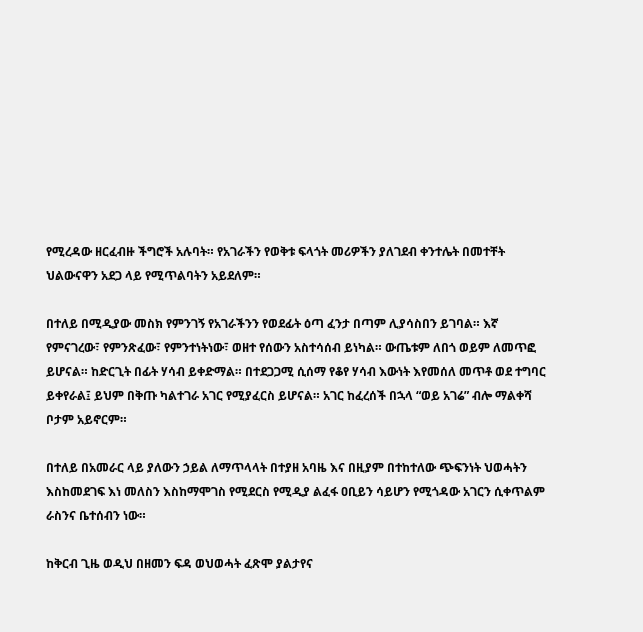የሚረዳው ዘርፈብዙ ችግሮች አሉባት። የአገራችን የወቅቱ ፍላጎት መሪዎችን ያለገደብ ቀንተሌት በመተቸት ህልውናዋን አደጋ ላይ የሚጥልባትን አይደለም።

በተለይ በሚዲያው መስክ የምንገኝ የአገራችንን የወደፊት ዕጣ ፈንታ በጣም ሊያሳስበን ይገባል። እኛ የምናገረው፣ የምንጽፈው፣ የምንተነትነው፣ ወዘተ የሰውን አስተሳሰብ ይነካል። ውጤቱም ለበጎ ወይም ለመጥፎ ይሆናል። ከድርጊት በፊት ሃሳብ ይቀድማል። በተደጋጋሚ ሲሰማ የቆየ ሃሳብ እውነት እየመሰለ መጥቶ ወደ ተግባር ይቀየራል፤ ይህም በቅጡ ካልተገራ አገር የሚያፈርስ ይሆናል። አገር ከፈረሰች በኋላ “ወይ አገሬ” ብሎ ማልቀሻ ቦታም አይኖርም።

በተለይ በአመራር ላይ ያለውን ኃይል ለማጥላላት በተያዘ አባዜ እና በዚያም በተከተለው ጭፍንነት ህወሓትን እስከመደገፍ እነ መለስን እስከማሞገስ የሚደርስ የሚዲያ ልፈፋ ዐቢይን ሳይሆን የሚጎዳው አገርን ሲቀጥልም ራስንና ቤተሰብን ነው።

ከቅርብ ጊዜ ወዲህ በዘመን ፍዳ ወህወሓት ፈጽሞ ያልታየና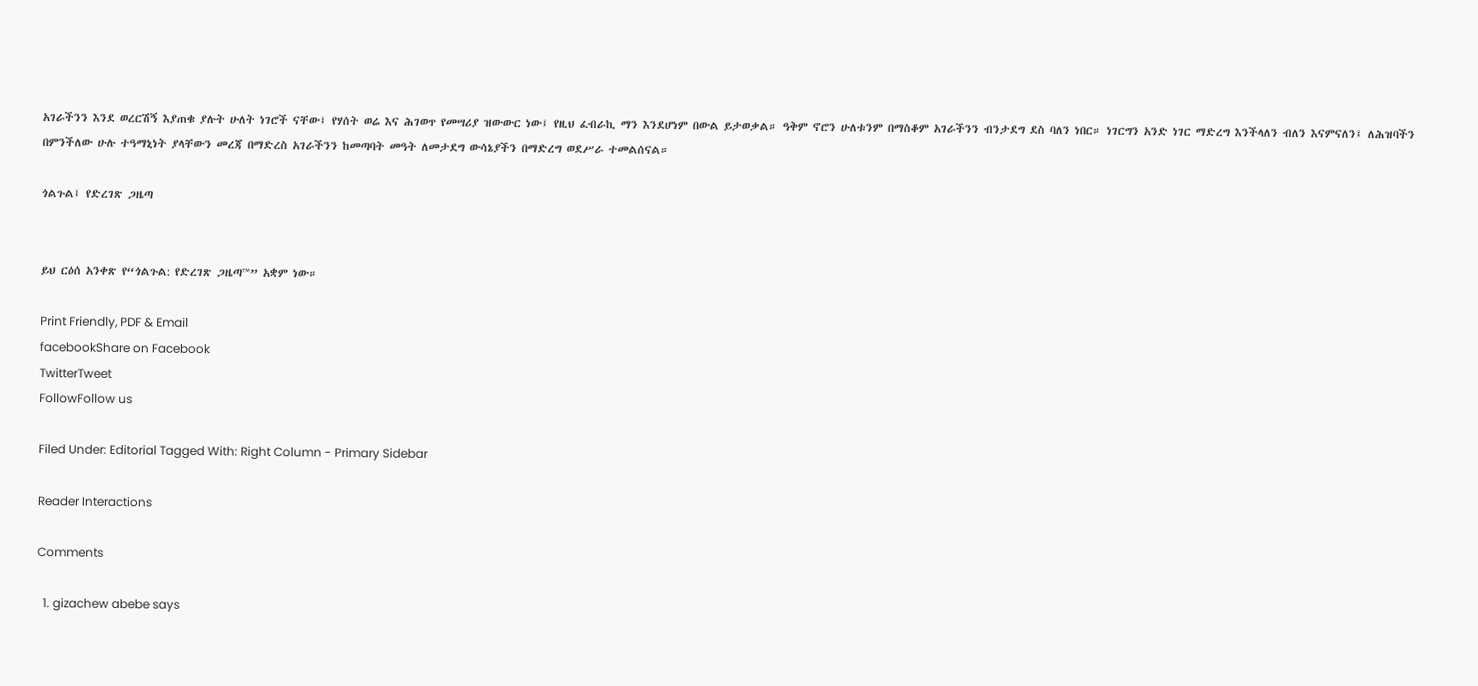አገራችንን እንደ ወረርሽኝ እያጠቁ ያሉት ሁለት ነገሮች ናቸው፤ የሃሰት ወሬ እና ሕገወጥ የመሣሪያ ዝውውር ነው፤ የዚህ ፈብራኪ ማን እንደሆነም በውል ይታወቃል። ዓቅም ኖሮን ሁለቱንም በማስቆም አገራችንን ብንታደግ ደስ ባለን ነበር። ነገርግን አንድ ነገር ማድረግ እንችላለን ብለን እናምናለን፤ ለሕዝባችን በምንችለው ሁሉ ተዓማኒነት ያላቸውን መረጃ በማድረስ አገራችንን ከመጣባት መዓት ለመታደግ ውሳኔያችን በማድረግ ወደሥራ ተመልሰናል።

ጎልጉል፤ የድረገጽ ጋዜጣ


ይህ ርዕሰ አንቀጽ የ“ጎልጉል: የድረገጽ ጋዜጣ™” አቋም ነው።

Print Friendly, PDF & Email
facebookShare on Facebook
TwitterTweet
FollowFollow us

Filed Under: Editorial Tagged With: Right Column - Primary Sidebar

Reader Interactions

Comments

  1. gizachew abebe says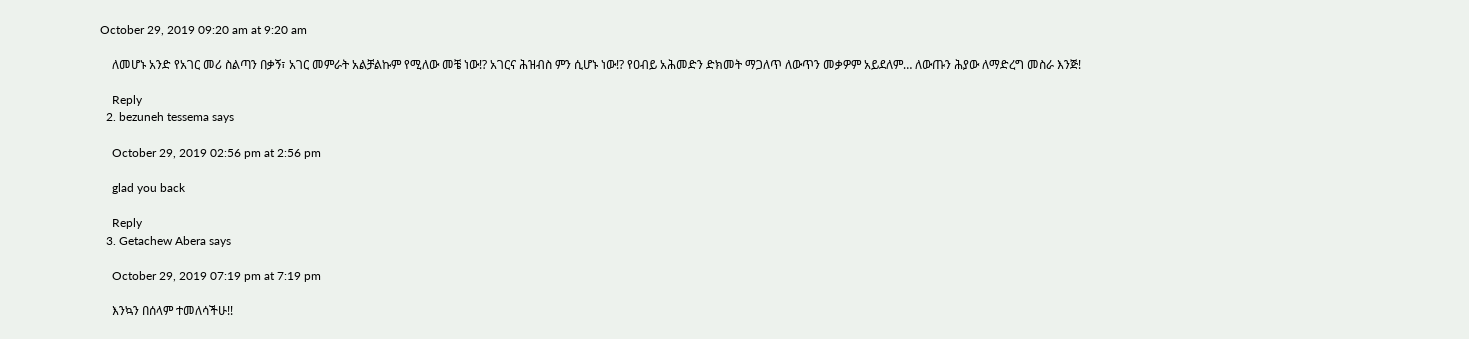October 29, 2019 09:20 am at 9:20 am

    ለመሆኑ አንድ የአገር መሪ ስልጣን በቃኝ፣ አገር መምራት አልቻልኩም የሚለው መቼ ነው!? አገርና ሕዝብስ ምን ሲሆኑ ነው!? የዐብይ አሕመድን ድክመት ማጋለጥ ለውጥን መቃዎም አይደለም… ለውጡን ሕያው ለማድረግ መስራ እንጅ!

    Reply
  2. bezuneh tessema says

    October 29, 2019 02:56 pm at 2:56 pm

    glad you back

    Reply
  3. Getachew Abera says

    October 29, 2019 07:19 pm at 7:19 pm

    እንኳን በሰላም ተመለሳችሁ!!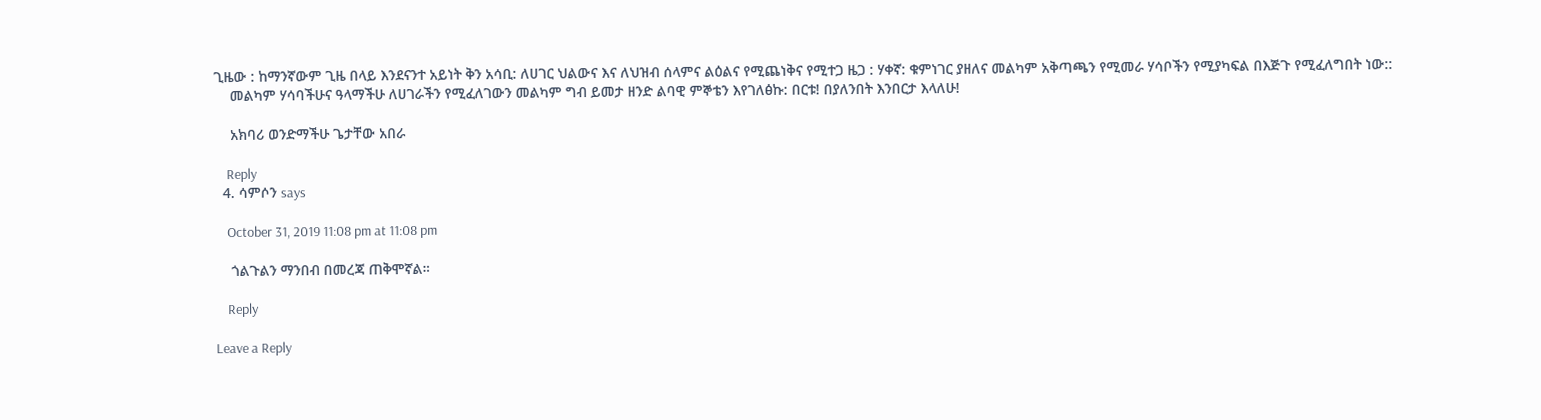ጊዜው : ከማንኛውም ጊዜ በላይ እንደናንተ አይነት ቅን አሳቢ: ለሀገር ህልውና እና ለህዝብ ሰላምና ልዕልና የሚጨነቅና የሚተጋ ዜጋ : ሃቀኛ: ቁምነገር ያዘለና መልካም አቅጣጫን የሚመራ ሃሳቦችን የሚያካፍል በእጅጉ የሚፈለግበት ነው::
    መልካም ሃሳባችሁና ዓላማችሁ ለሀገራችን የሚፈለገውን መልካም ግብ ይመታ ዘንድ ልባዊ ምኞቴን እየገለፅኩ: በርቱ! በያለንበት እንበርታ እላለሁ!

    አክባሪ ወንድማችሁ ጌታቸው አበራ

    Reply
  4. ሳምሶን says

    October 31, 2019 11:08 pm at 11:08 pm

    ጎልጉልን ማንበብ በመረጃ ጠቅሞኛል።

    Reply

Leave a Reply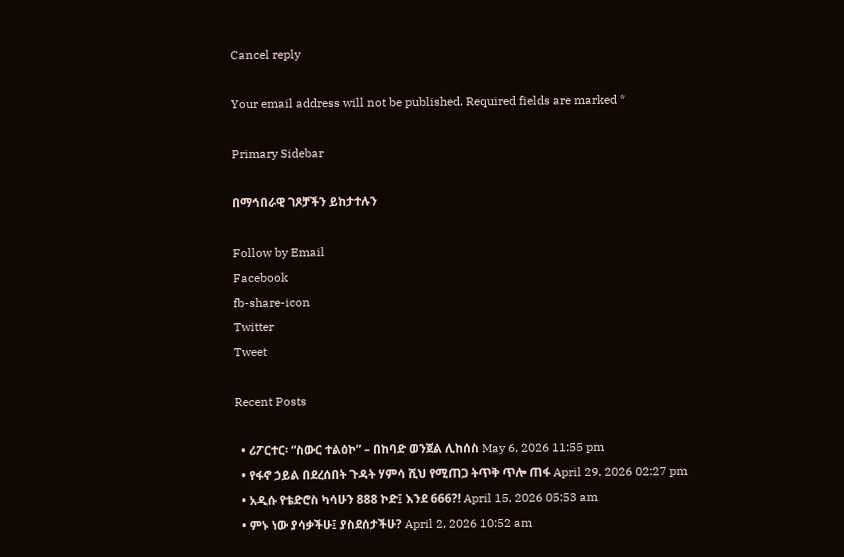Cancel reply

Your email address will not be published. Required fields are marked *

Primary Sidebar

በማኅበራዊ ገጾቻችን ይከታተሉን

Follow by Email
Facebook
fb-share-icon
Twitter
Tweet

Recent Posts

  • ሪፖርተር፡ “ስውር ተልዕኮ” – በከባድ ወንጀል ሊከሰስ May 6, 2026 11:55 pm
  • የፋኖ ኃይል በደረሰበት ጉዳት ሃምሳ ሺህ የሚጠጋ ትጥቅ ጥሎ ጠፋ April 29, 2026 02:27 pm
  • አዲሱ የቴድሮስ ካሳሁን 888 ኮድ፤ እንደ 666?! April 15, 2026 05:53 am
  • ምኑ ነው ያሳቃችሁ፤ ያስደሰታችሁ? April 2, 2026 10:52 am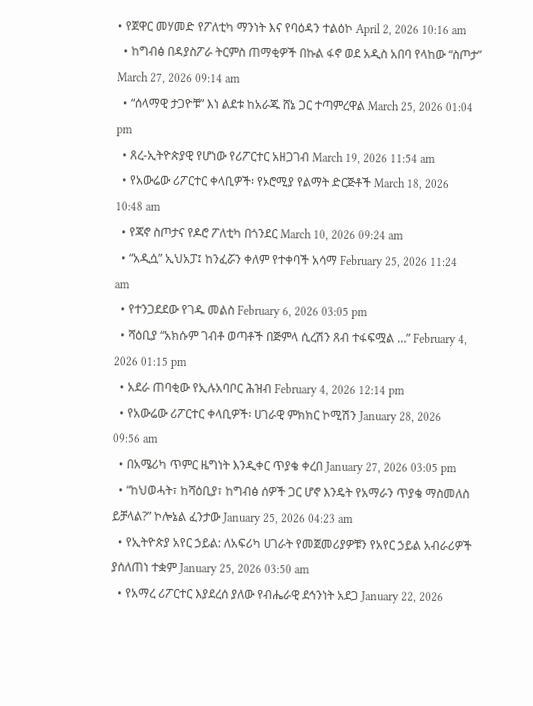• የጀዋር መሃመድ የፖለቲካ ማንነት እና የባዕዳን ተልዕኮ April 2, 2026 10:16 am
  • ከግብፅ በዳያስፖራ ትርምስ ጠማቂዎች በኩል ፋኖ ወደ አዲስ አበባ የላከው “ስጦታ” March 27, 2026 09:14 am
  • “ሰላማዊ ታጋዮቹ” እነ ልደቱ ከአራጁ ሸኔ ጋር ተጣምረዋል March 25, 2026 01:04 pm
  • ጸረ-ኢትዮጵያዊ የሆነው የሪፖርተር አዘጋገብ March 19, 2026 11:54 am
  • የአውሬው ሪፖርተር ቀላቢዎች፡ የኦሮሚያ የልማት ድርጅቶች March 18, 2026 10:48 am
  • የጃኖ ስጦታና የዶሮ ፖለቲካ በጎንደር March 10, 2026 09:24 am
  • “አዲሷ” ኢህአፓ፤ ከንፈሯን ቀለም የተቀባች አሳማ February 25, 2026 11:24 am
  • የተንጋደደው የገዱ መልስ February 6, 2026 03:05 pm
  • ሻዕቢያ “አክሱም ገብቶ ወጣቶች በጅምላ ሲረሽን ጸብ ተፋፍሟል …” February 4, 2026 01:15 pm
  • አደራ ጠባቂው የኢሉአባቦር ሕዝብ February 4, 2026 12:14 pm
  • የአውሬው ሪፖርተር ቀላቢዎች፡ ሀገራዊ ምክክር ኮሚሽን January 28, 2026 09:56 am
  • በአሜሪካ ጥምር ዜግነት እንዲቀር ጥያቄ ቀረበ January 27, 2026 03:05 pm
  • “ከህወሓት፣ ከሻዕቢያ፣ ከግብፅ ሰዎች ጋር ሆኖ እንዴት የአማራን ጥያቄ ማስመለስ ይቻላል?” ኮሎኔል ፈንታው January 25, 2026 04:23 am
  • የኢትዮጵያ አየር ኃይል: ለአፍሪካ ሀገራት የመጀመሪያዎቹን የአየር ኃይል አብራሪዎች ያሰለጠነ ተቋም January 25, 2026 03:50 am
  • የአማረ ሪፖርተር እያደረሰ ያለው የብሔራዊ ደኅንነት አደጋ January 22, 2026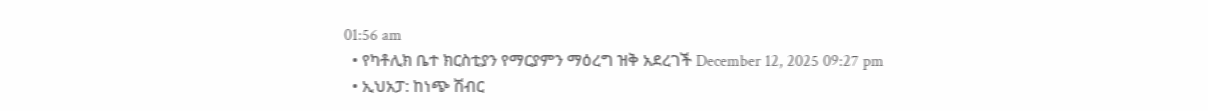01:56 am
  • የካቶሊክ ቤተ ክርስቲያን የማርያምን ማዕረግ ዝቅ አደረገች December 12, 2025 09:27 pm
  • ኢህአፓ: ከነጭ ሽብር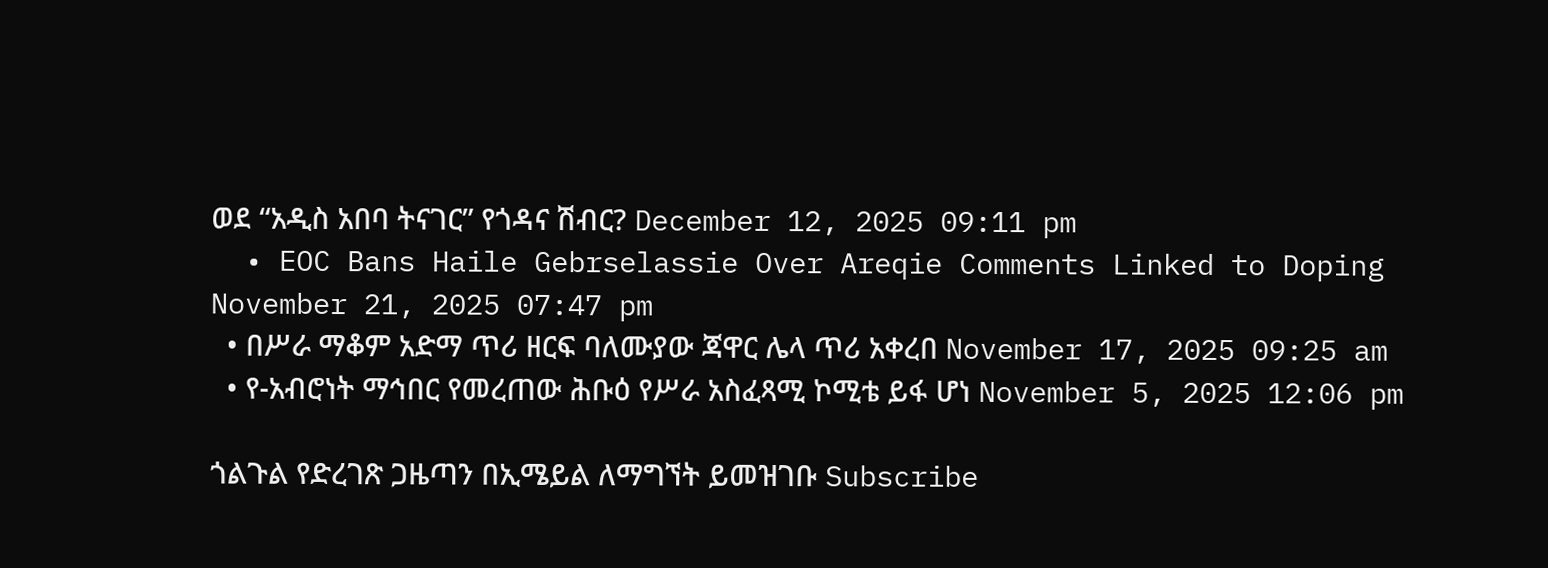ወደ “አዲስ አበባ ትናገር” የጎዳና ሽብር? December 12, 2025 09:11 pm
  • EOC Bans Haile Gebrselassie Over Areqie Comments Linked to Doping November 21, 2025 07:47 pm
  • በሥራ ማቆም አድማ ጥሪ ዘርፍ ባለሙያው ጃዋር ሌላ ጥሪ አቀረበ November 17, 2025 09:25 am
  • የ-አብሮነት ማኅበር የመረጠው ሕቡዕ የሥራ አስፈጻሚ ኮሚቴ ይፋ ሆነ November 5, 2025 12:06 pm

ጎልጉል የድረገጽ ጋዜጣን በኢሜይል ለማግኘት ይመዝገቡ Subscribe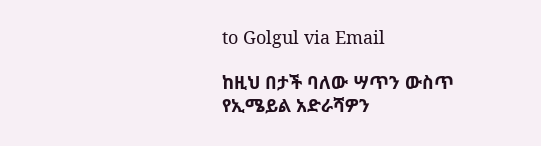to Golgul via Email

ከዚህ በታች ባለው ሣጥን ውስጥ የኢሜይል አድራሻዎን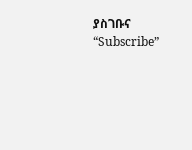ያስገቡና “Subscribe”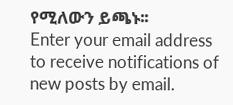የሚለውን ይጫኑ፡፡
Enter your email address to receive notifications of new posts by email.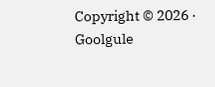Copyright © 2026 · Goolgule